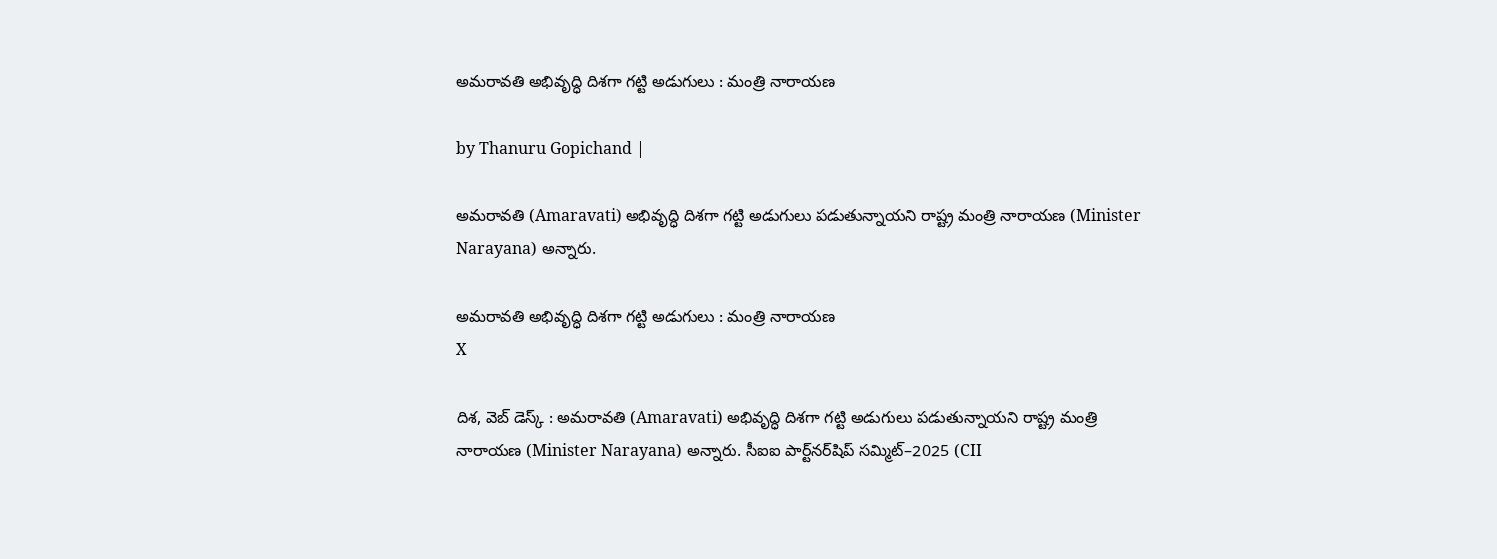అమరావతి అభివృద్ధి దిశగా గట్టి అడుగులు : మంత్రి నారాయణ

by Thanuru Gopichand |

అమరావతి (Amaravati) అభివృద్ధి దిశగా గట్టి అడుగులు పడుతున్నాయని రాష్ట్ర మంత్రి నారాయణ (Minister Narayana) అన్నారు.

అమరావతి అభివృద్ధి దిశగా గట్టి అడుగులు : మంత్రి నారాయణ
X

దిశ, వెబ్ డెస్క్ : అమరావతి (Amaravati) అభివృద్ధి దిశగా గట్టి అడుగులు పడుతున్నాయని రాష్ట్ర మంత్రి నారాయణ (Minister Narayana) అన్నారు. సీఐఐ పార్ట్‌నర్‌షిప్ సమ్మిట్–2025 (CII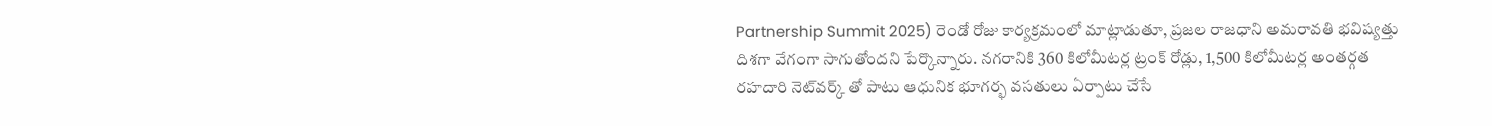Partnership Summit 2025) రెండో రోజు కార్యక్రమంలో మాట్లాడుతూ, ప్రజల రాజధాని అమరావతి భవిష్యత్తు దిశగా వేగంగా సాగుతోందని పేర్కొన్నారు. నగరానికి 360 కిలోమీటర్ల ట్రంక్ రోడ్లు, 1,500 కిలోమీటర్ల అంతర్గత రహదారి నెట్‌వర్క్ తో పాటు ఆధునిక భూగర్భ వసతులు ఏర్పాటు చేసే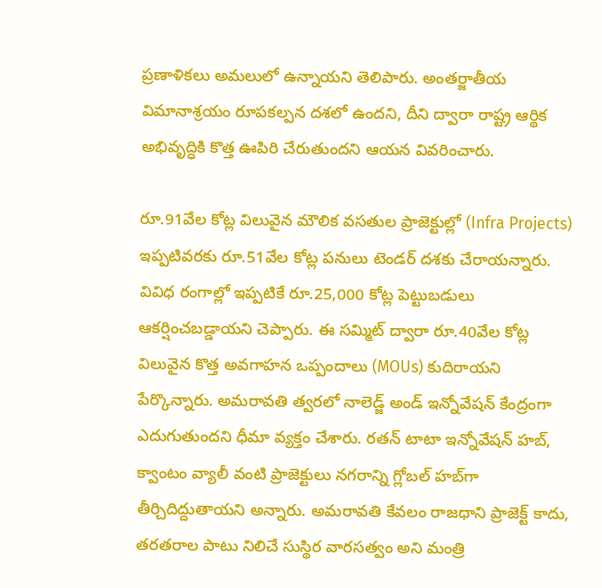ప్రణాళికలు అమలులో ఉన్నాయని తెలిపారు. అంతర్జాతీయ విమానాశ్రయం రూపకల్పన దశలో ఉందని, దీని ద్వారా రాష్ట్ర ఆర్థిక అభివృద్ధికి కొత్త ఊపిరి చేరుతుందని ఆయన వివరించారు.

రూ.91వేల కోట్ల విలువైన మౌలిక వసతుల ప్రాజెక్టుల్లో (Infra Projects) ఇప్పటివరకు రూ.51వేల కోట్ల పనులు టెండర్ దశకు చేరాయన్నారు. వివిధ రంగాల్లో ఇప్పటికే రూ.25,000 కోట్ల పెట్టుబడులు ఆకర్షించబడ్డాయని చెప్పారు. ఈ సమ్మిట్ ద్వారా రూ.40వేల కోట్ల విలువైన కొత్త అవగాహన ఒప్పందాలు (MOUs) కుదిరాయని పేర్కొన్నారు. అమరావతి త్వరలో నాలెడ్జ్ అండ్ ఇన్నోవేషన్ కేంద్రంగా ఎదుగుతుందని ధీమా వ్యక్తం చేశారు. రతన్ టాటా ఇన్నోవేషన్ హబ్, క్వాంటం వ్యాలీ వంటి ప్రాజెక్టులు నగరాన్ని గ్లోబల్ హబ్‌గా తీర్చిదిద్దుతాయని అన్నారు. అమరావతి కేవలం రాజధాని ప్రాజెక్ట్ కాదు, తరతరాల పాటు నిలిచే సుస్థిర వారసత్వం అని మంత్రి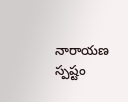నారాయణ స్పష్టం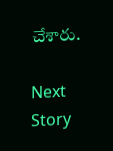చేశారు.

Next Story